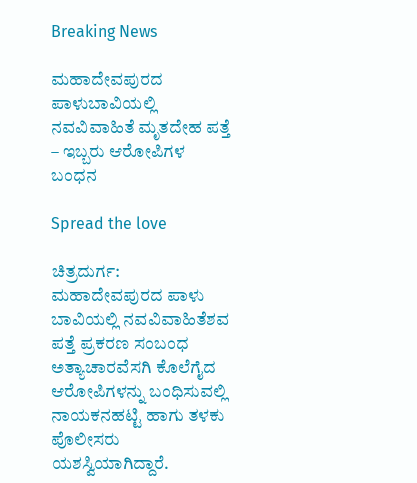Breaking News

ಮಹಾದೇವಪುರದ ಪಾಳುಬಾವಿಯಲ್ಲಿ ನವವಿವಾಹಿತೆ ಮೃತದೇಹ ಪತ್ತೆ – ಇಬ್ಬರು ಆರೋಪಿಗಳ ಬಂಧನ

Spread the love

ಚಿತ್ರದುರ್ಗ: ಮಹಾದೇವಪುರದ ಪಾಳು ಬಾವಿಯಲ್ಲಿ ನವವಿವಾಹಿತೆಶವ ಪತ್ತೆ ಪ್ರಕರಣ ಸಂಬಂಧ ಅತ್ಯಾಚಾರವೆಸಗಿ ಕೊಲೆಗೈದ ಆರೋಪಿಗಳನ್ನು ಬಂಧಿಸುವಲ್ಲಿ ನಾಯಕನಹಟ್ಟಿ ಹಾಗು ತಳಕು ಪೊಲೀಸರು ಯಶಸ್ವಿಯಾಗಿದ್ದಾರೆ.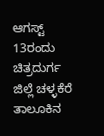ಆಗಸ್ಟ್ 13ರಂದು ಚಿತ್ರದುರ್ಗ ಜಿಲ್ಲೆ ಚಳ್ಳಕೆರೆ ತಾಲೂಕಿನ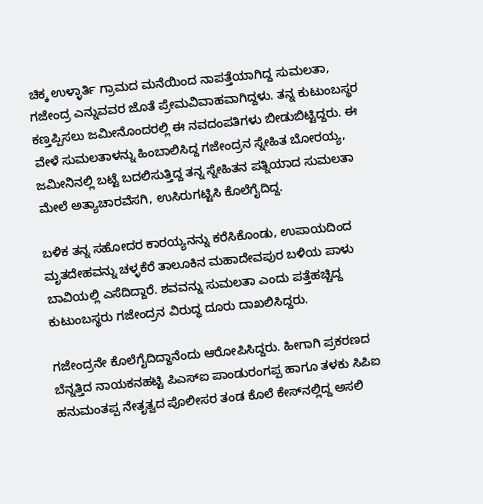ಚಿಕ್ಕ ಉಳ್ಳಾರ್ತಿ ಗ್ರಾಮದ ಮನೆಯಿಂದ ನಾಪತ್ತೆಯಾಗಿದ್ದ ಸುಮಲತಾ, ಗಜೇಂದ್ರ ಎನ್ನುವವರ ಜೊತೆ ಪ್ರೇಮವಿವಾಹವಾಗಿದ್ದಳು. ತನ್ನ ಕುಟುಂಬಸ್ಥರ ಕಣ್ತಪ್ಪಿಸಲು ಜಮೀನೊಂದರಲ್ಲಿ ಈ ನವದಂಪತಿಗಳು ಬೀಡುಬಿಟ್ಟಿದ್ದರು. ಈ ವೇಳೆ ಸುಮಲತಾಳನ್ನು ಹಿಂಬಾಲಿಸಿದ್ದ ಗಜೇಂದ್ರನ ಸ್ನೇಹಿತ ಬೋರಯ್ಯ, ಜಮೀನಿನಲ್ಲಿ ಬಟ್ಟೆ ಬದಲಿಸುತ್ತಿದ್ದ ತನ್ನ ಸ್ನೇಹಿತನ ಪತ್ನಿಯಾದ ಸುಮಲತಾ ಮೇಲೆ ಅತ್ಯಾಚಾರವೆಸಗಿ, ಉಸಿರುಗಟ್ಟಿಸಿ ಕೊಲೆಗೈದಿದ್ದ.

ಬಳಿಕ ತನ್ನ ಸಹೋದರ ಕಾರಯ್ಯನನ್ನು ಕರೆಸಿಕೊಂಡು, ಉಪಾಯದಿಂದ ಮೃತದೇಹವನ್ನು ಚಳ್ಳಕೆರೆ ತಾಲೂಕಿನ ಮಹಾದೇವಪುರ ಬಳಿಯ ಪಾಳು ಬಾವಿಯಲ್ಲಿ ಎಸೆದಿದ್ದಾರೆ. ಶವವನ್ನು ಸುಮಲತಾ ಎಂದು ಪತ್ತೆಹಚ್ಚಿದ್ದ ಕುಟುಂಬಸ್ಥರು ಗಜೇಂದ್ರನ ವಿರುದ್ಧ ದೂರು ದಾಖಲಿಸಿದ್ದರು.

ಗಜೇಂದ್ರನೇ ಕೊಲೆಗೈದಿದ್ದಾನೆಂದು ಆರೋಪಿಸಿದ್ದರು. ಹೀಗಾಗಿ ಪ್ರಕರಣದ ಬೆನ್ನತ್ತಿದ ನಾಯಕನಹಟ್ಟಿ ಪಿಎಸ್‌ಐ ಪಾಂಡುರಂಗಪ್ಪ ಹಾಗೂ ತಳಕು ಸಿಪಿಐ ಹನುಮಂತಪ್ಪ ನೇತೃತ್ವದ ಪೊಲೀಸರ ತಂಡ ಕೊಲೆ ಕೇಸ್‌ನಲ್ಲಿದ್ದ ಅಸಲಿ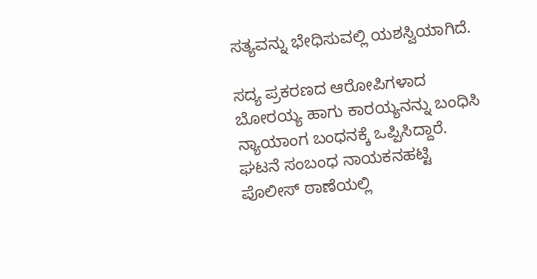ಸತ್ಯವನ್ನು ಭೇಧಿಸುವಲ್ಲಿ ಯಶಸ್ವಿಯಾಗಿದೆ.

ಸದ್ಯ ಪ್ರಕರಣದ ಆರೋಪಿಗಳಾದ ಬೋರಯ್ಯ ಹಾಗು ಕಾರಯ್ಯನನ್ನು ಬಂಧಿಸಿ ನ್ಯಾಯಾಂಗ ಬಂಧನಕ್ಕೆ ಒಪ್ಪಿಸಿದ್ದಾರೆ. ಘಟನೆ ಸಂಬಂಧ ನಾಯಕನಹಟ್ಟಿ ಪೊಲೀಸ್ ಠಾಣೆಯಲ್ಲಿ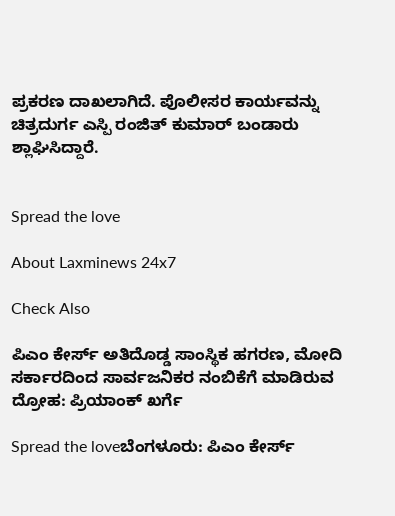ಪ್ರಕರಣ ದಾಖಲಾಗಿದೆ. ಪೊಲೀಸರ ಕಾರ್ಯವನ್ನು ಚಿತ್ರದುರ್ಗ ಎಸ್ಪಿ ರಂಜಿತ್ ಕುಮಾರ್ ಬಂಡಾರು ಶ್ಲಾಘಿಸಿದ್ದಾರೆ.


Spread the love

About Laxminews 24x7

Check Also

ಪಿಎಂ ಕೇರ್ಸ್ ಅತಿದೊಡ್ಡ ಸಾಂಸ್ಥಿಕ ಹಗರಣ, ಮೋದಿ ಸರ್ಕಾರದಿಂದ ಸಾರ್ವಜನಿಕರ ನಂಬಿಕೆಗೆ ಮಾಡಿರುವ ದ್ರೋಹ: ಪ್ರಿಯಾಂಕ್‌ ಖರ್ಗೆ

Spread the loveಬೆಂಗಳೂರು: ಪಿಎಂ ಕೇರ್ಸ್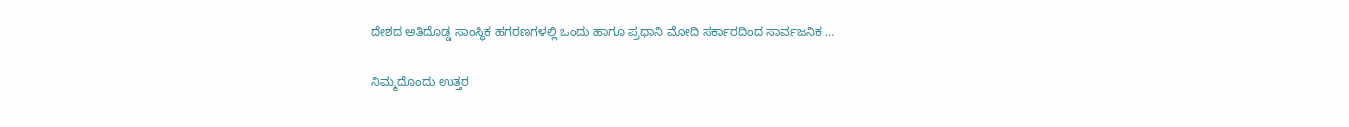ದೇಶದ ಅತಿದೊಡ್ಡ ಸಾಂಸ್ಥಿಕ ಹಗರಣಗಳಲ್ಲಿ ಒಂದು ಹಾಗೂ ಪ್ರಧಾನಿ ಮೋದಿ ಸರ್ಕಾರದಿಂದ ಸಾರ್ವಜನಿಕ …

ನಿಮ್ಮದೊಂದು ಉತ್ತರ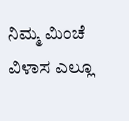ನಿಮ್ಮ ಮಿಂಚೆ ವಿಳಾಸ ಎಲ್ಲೂ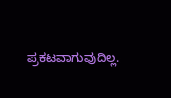ಪ್ರಕಟವಾಗುವುದಿಲ್ಲ.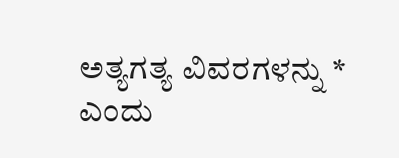ಅತ್ಯಗತ್ಯ ವಿವರಗಳನ್ನು * ಎಂದು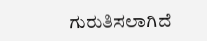ಗುರುತಿಸಲಾಗಿದೆ